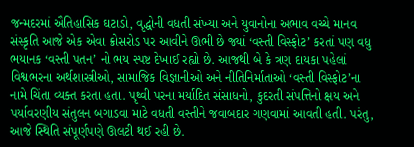જન્મદરમાં ઐતિહાસિક ઘટાડો, વૃદ્ધોની વધતી સંખ્યા અને યુવાનોના અભાવ વચ્ચે માનવ સંસ્કૃતિ આજે એક એવા ક્રોસરોડ પર આવીને ઊભી છે જ્યાં ‘વસ્તી વિસ્ફોટ’ કરતાં પણ વધુ ભયાનક ‘વસ્તી પતન’ નો ભય સ્પષ્ટ દેખાઈ રહ્યો છે. આજથી બે કે ત્રણ દાયકા પહેલાં વિશ્વભરના અર્થશાસ્ત્રીઓ, સામાજિક વિજ્ઞાનીઓ અને નીતિનિર્માતાઓ ‘વસ્તી વિસ્ફોટ’ના નામે ચિંતા વ્યક્ત કરતા હતા. પૃથ્વી પરના મર્યાદિત સંસાધનો, કુદરતી સંપત્તિનો ક્ષય અને પર્યાવરણીય સંતુલન બગાડવા માટે વધતી વસ્તીને જવાબદાર ગણવામાં આવતી હતી. પરંતુ, આજે સ્થિતિ સંપૂર્ણપણે ઊલટી થઈ રહી છે.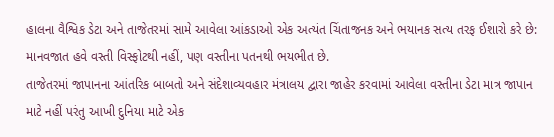હાલના વૈશ્વિક ડેટા અને તાજેતરમાં સામે આવેલા આંકડાઓ એક અત્યંત ચિંતાજનક અને ભયાનક સત્ય તરફ ઈશારો કરે છે: માનવજાત હવે વસ્તી વિસ્ફોટથી નહીં, પણ વસ્તીના પતનથી ભયભીત છે.
તાજેતરમાં જાપાનના આંતરિક બાબતો અને સંદેશાવ્યવહાર મંત્રાલય દ્વારા જાહેર કરવામાં આવેલા વસ્તીના ડેટા માત્ર જાપાન માટે નહીં પરંતુ આખી દુનિયા માટે એક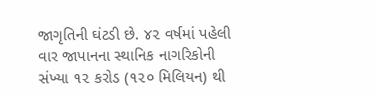જાગૃતિની ઘંટડી છે. ૪૨ વર્ષમાં પહેલી વાર જાપાનના સ્થાનિક નાગરિકોની સંખ્યા ૧૨ કરોડ (૧૨૦ મિલિયન) થી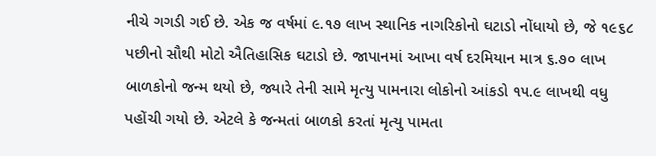નીચે ગગડી ગઈ છે. એક જ વર્ષમાં ૯.૧૭ લાખ સ્થાનિક નાગરિકોનો ઘટાડો નોંધાયો છે, જે ૧૯૬૮ પછીનો સૌથી મોટો ઐતિહાસિક ઘટાડો છે. જાપાનમાં આખા વર્ષ દરમિયાન માત્ર ૬.૭૦ લાખ બાળકોનો જન્મ થયો છે, જ્યારે તેની સામે મૃત્યુ પામનારા લોકોનો આંકડો ૧૫.૯ લાખથી વધુ પહોંચી ગયો છે. એટલે કે જન્મતાં બાળકો કરતાં મૃત્યુ પામતા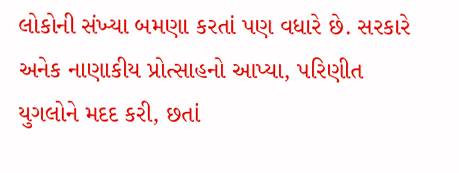લોકોની સંખ્યા બમણા કરતાં પણ વધારે છે. સરકારે અનેક નાણાકીય પ્રોત્સાહનો આપ્યા, પરિણીત યુગલોને મદદ કરી, છતાં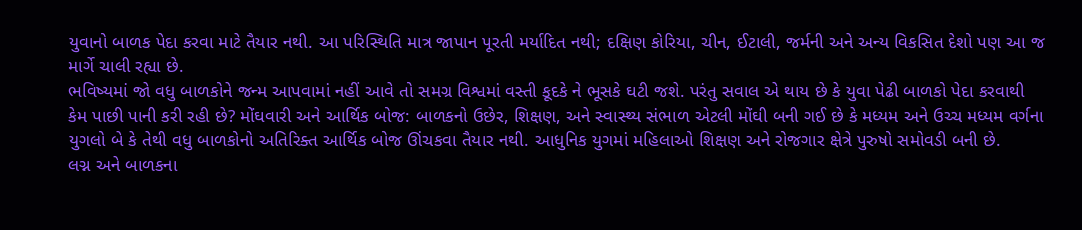યુવાનો બાળક પેદા કરવા માટે તૈયાર નથી. આ પરિસ્થિતિ માત્ર જાપાન પૂરતી મર્યાદિત નથી; દક્ષિણ કોરિયા, ચીન, ઈટાલી, જર્મની અને અન્ય વિકસિત દેશો પણ આ જ માર્ગે ચાલી રહ્યા છે.
ભવિષ્યમાં જો વધુ બાળકોને જન્મ આપવામાં નહીં આવે તો સમગ્ર વિશ્વમાં વસ્તી કૂદકે ને ભૂસકે ઘટી જશે. પરંતુ સવાલ એ થાય છે કે યુવા પેઢી બાળકો પેદા કરવાથી કેમ પાછી પાની કરી રહી છે? મોંઘવારી અને આર્થિક બોજ: બાળકનો ઉછેર, શિક્ષણ, અને સ્વાસ્થ્ય સંભાળ એટલી મોંઘી બની ગઈ છે કે મધ્યમ અને ઉચ્ચ મધ્યમ વર્ગના યુગલો બે કે તેથી વધુ બાળકોનો અતિરિક્ત આર્થિક બોજ ઊંચકવા તૈયાર નથી. આધુનિક યુગમાં મહિલાઓ શિક્ષણ અને રોજગાર ક્ષેત્રે પુરુષો સમોવડી બની છે.
લગ્ન અને બાળકના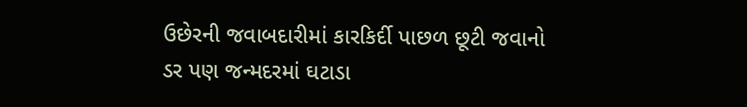ઉછેરની જવાબદારીમાં કારકિર્દી પાછળ છૂટી જવાનો ડર પણ જન્મદરમાં ઘટાડા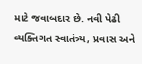માટે જવાબદાર છે. નવી પેઢી વ્યક્તિગત સ્વાતંત્ર્ય, પ્રવાસ અને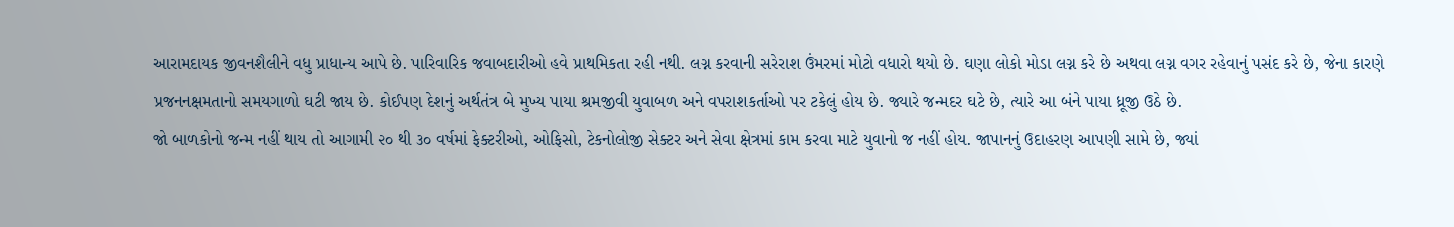આરામદાયક જીવનશૈલીને વધુ પ્રાધાન્ય આપે છે. પારિવારિક જવાબદારીઓ હવે પ્રાથમિકતા રહી નથી. લગ્ન કરવાની સરેરાશ ઉંમરમાં મોટો વધારો થયો છે. ઘણા લોકો મોડા લગ્ન કરે છે અથવા લગ્ન વગર રહેવાનું પસંદ કરે છે, જેના કારણે પ્રજનનક્ષમતાનો સમયગાળો ઘટી જાય છે. કોઈપણ દેશનું અર્થતંત્ર બે મુખ્ય પાયા શ્રમજીવી યુવાબળ અને વપરાશકર્તાઓ પર ટકેલું હોય છે. જ્યારે જન્મદર ઘટે છે, ત્યારે આ બંને પાયા ધ્રૂજી ઉઠે છે.
જો બાળકોનો જન્મ નહીં થાય તો આગામી ૨૦ થી ૩૦ વર્ષમાં ફેક્ટરીઓ, ઓફિસો, ટેકનોલોજી સેક્ટર અને સેવા ક્ષેત્રમાં કામ કરવા માટે યુવાનો જ નહીં હોય. જાપાનનું ઉદાહરણ આપણી સામે છે, જ્યાં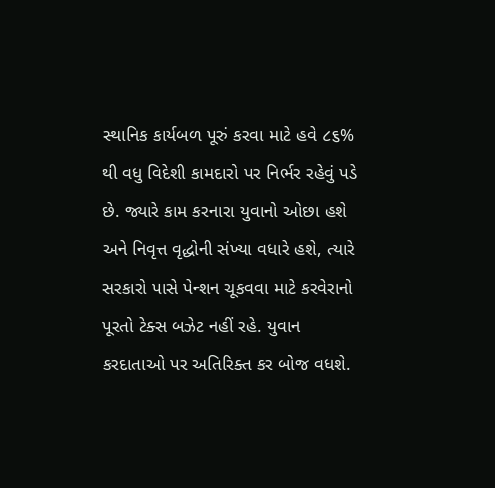સ્થાનિક કાર્યબળ પૂરું કરવા માટે હવે ૮૬% થી વધુ વિદેશી કામદારો પર નિર્ભર રહેવું પડે છે. જ્યારે કામ કરનારા યુવાનો ઓછા હશે અને નિવૃત્ત વૃદ્ધોની સંખ્યા વધારે હશે, ત્યારે સરકારો પાસે પેન્શન ચૂકવવા માટે કરવેરાનો પૂરતો ટેક્સ બઝેટ નહીં રહે. યુવાન કરદાતાઓ પર અતિરિક્ત કર બોજ વધશે.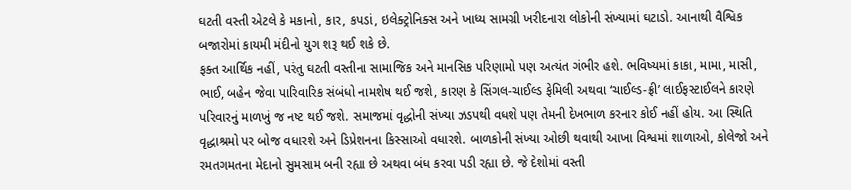ઘટતી વસ્તી એટલે કે મકાનો, કાર, કપડાં, ઇલેક્ટ્રોનિક્સ અને ખાધ્ય સામગ્રી ખરીદનારા લોકોની સંખ્યામાં ઘટાડો. આનાથી વૈશ્વિક બજારોમાં કાયમી મંદીનો યુગ શરૂ થઈ શકે છે.
ફક્ત આર્થિક નહીં, પરંતુ ઘટતી વસ્તીના સામાજિક અને માનસિક પરિણામો પણ અત્યંત ગંભીર હશે. ભવિષ્યમાં કાકા, મામા, માસી, ભાઈ, બહેન જેવા પારિવારિક સંબંધો નામશેષ થઈ જશે, કારણ કે સિંગલ-ચાઈલ્ડ ફેમિલી અથવા ‘ચાઈલ્ડ-ફ્રી’ લાઈફસ્ટાઈલને કારણે પરિવારનું માળખું જ નષ્ટ થઈ જશે. સમાજમાં વૃદ્ધોની સંખ્યા ઝડપથી વધશે પણ તેમની દેખભાળ કરનાર કોઈ નહીં હોય. આ સ્થિતિ વૃદ્ધાશ્રમો પર બોજ વધારશે અને ડિપ્રેશનના કિસ્સાઓ વધારશે. બાળકોની સંખ્યા ઓછી થવાથી આખા વિશ્વમાં શાળાઓ, કોલેજો અને રમતગમતના મેદાનો સુમસામ બની રહ્યા છે અથવા બંધ કરવા પડી રહ્યા છે. જે દેશોમાં વસ્તી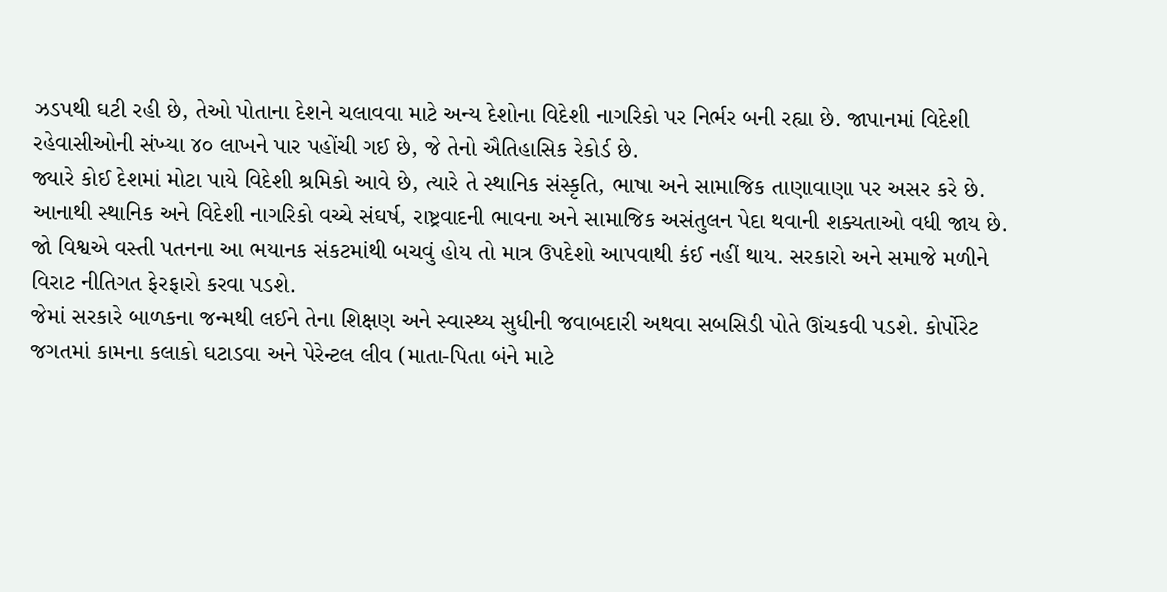ઝડપથી ઘટી રહી છે, તેઓ પોતાના દેશને ચલાવવા માટે અન્ય દેશોના વિદેશી નાગરિકો પર નિર્ભર બની રહ્યા છે. જાપાનમાં વિદેશી રહેવાસીઓની સંખ્યા ૪૦ લાખને પાર પહોંચી ગઈ છે, જે તેનો ઐતિહાસિક રેકોર્ડ છે.
જ્યારે કોઈ દેશમાં મોટા પાયે વિદેશી શ્રમિકો આવે છે, ત્યારે તે સ્થાનિક સંસ્કૃતિ, ભાષા અને સામાજિક તાણાવાણા પર અસર કરે છે. આનાથી સ્થાનિક અને વિદેશી નાગરિકો વચ્ચે સંઘર્ષ, રાષ્ટ્રવાદની ભાવના અને સામાજિક અસંતુલન પેદા થવાની શક્યતાઓ વધી જાય છે. જો વિશ્વએ વસ્તી પતનના આ ભયાનક સંકટમાંથી બચવું હોય તો માત્ર ઉપદેશો આપવાથી કંઈ નહીં થાય. સરકારો અને સમાજે મળીને વિરાટ નીતિગત ફેરફારો કરવા પડશે.
જેમાં સરકારે બાળકના જન્મથી લઈને તેના શિક્ષણ અને સ્વાસ્થ્ય સુધીની જવાબદારી અથવા સબસિડી પોતે ઊંચકવી પડશે. કોર્પોરેટ જગતમાં કામના કલાકો ઘટાડવા અને પેરેન્ટલ લીવ (માતા-પિતા બંને માટે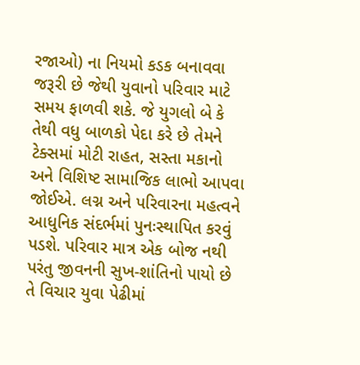રજાઓ) ના નિયમો કડક બનાવવા જરૂરી છે જેથી યુવાનો પરિવાર માટે સમય ફાળવી શકે. જે યુગલો બે કે તેથી વધુ બાળકો પેદા કરે છે તેમને ટેક્સમાં મોટી રાહત, સસ્તા મકાનો અને વિશિષ્ટ સામાજિક લાભો આપવા જોઈએ. લગ્ન અને પરિવારના મહત્વને આધુનિક સંદર્ભમાં પુનઃસ્થાપિત કરવું પડશે. પરિવાર માત્ર એક બોજ નથી પરંતુ જીવનની સુખ-શાંતિનો પાયો છે તે વિચાર યુવા પેઢીમાં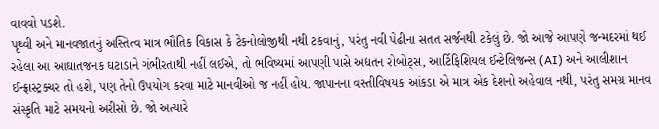વાવવો પડશે.
પૃથ્વી અને માનવજાતનું અસ્તિત્વ માત્ર ભૌતિક વિકાસ કે ટેકનોલોજીથી નથી ટકવાનું, પરંતુ નવી પેઢીના સતત સર્જનથી ટકેલું છે. જો આજે આપણે જન્મદરમાં થઈ રહેલા આ આઘાતજનક ઘટાડાને ગંભીરતાથી નહીં લઈએ, તો ભવિષ્યમાં આપણી પાસે અદ્યતન રોબોટ્સ, આર્ટિફિશિયલ ઈન્ટેલિજન્સ (AI) અને આલીશાન ઈન્ફ્રાસ્ટ્રક્ચર તો હશે, પણ તેનો ઉપયોગ કરવા માટે માનવીઓ જ નહીં હોય. જાપાનના વસ્તીવિષયક આંકડા એ માત્ર એક દેશનો અહેવાલ નથી, પરંતુ સમગ્ર માનવ સંસ્કૃતિ માટે સમયનો અરીસો છે. જો અત્યારે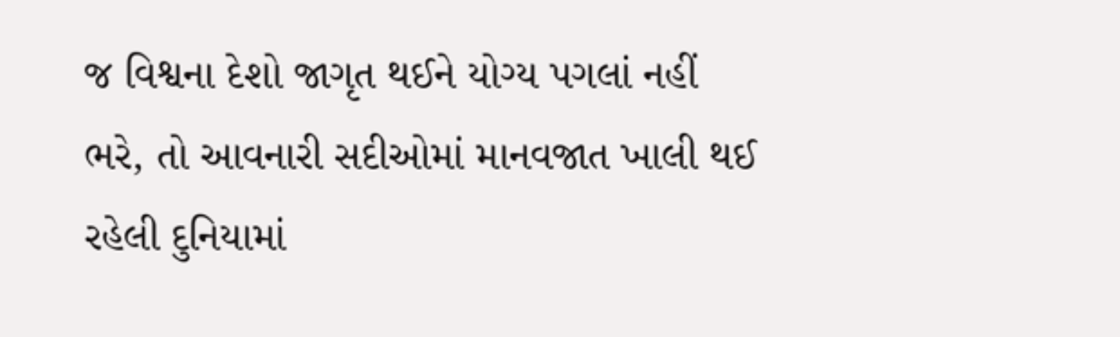જ વિશ્વના દેશો જાગૃત થઈને યોગ્ય પગલાં નહીં ભરે, તો આવનારી સદીઓમાં માનવજાત ખાલી થઈ રહેલી દુનિયામાં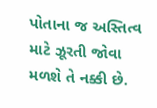પોતાના જ અસ્તિત્વ માટે ઝૂરતી જોવા મળશે તે નક્કી છે.